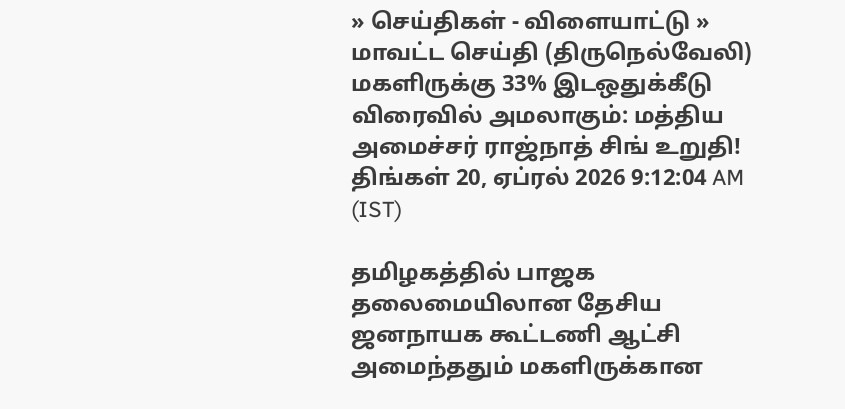» செய்திகள் - விளையாட்டு » மாவட்ட செய்தி (திருநெல்வேலி)
மகளிருக்கு 33% இடஒதுக்கீடு விரைவில் அமலாகும்: மத்திய அமைச்சர் ராஜ்நாத் சிங் உறுதி!
திங்கள் 20, ஏப்ரல் 2026 9:12:04 AM (IST)

தமிழகத்தில் பாஜக தலைமையிலான தேசிய ஜனநாயக கூட்டணி ஆட்சி அமைந்ததும் மகளிருக்கான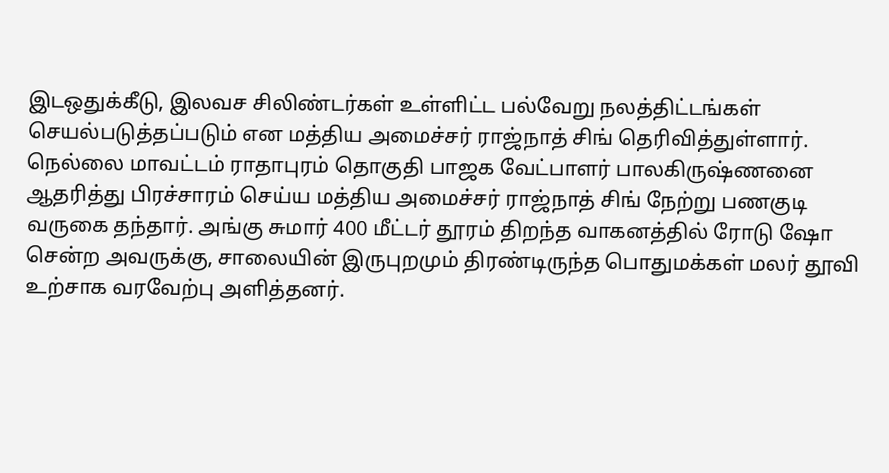இடஒதுக்கீடு, இலவச சிலிண்டர்கள் உள்ளிட்ட பல்வேறு நலத்திட்டங்கள் செயல்படுத்தப்படும் என மத்திய அமைச்சர் ராஜ்நாத் சிங் தெரிவித்துள்ளார்.
நெல்லை மாவட்டம் ராதாபுரம் தொகுதி பாஜக வேட்பாளர் பாலகிருஷ்ணனை ஆதரித்து பிரச்சாரம் செய்ய மத்திய அமைச்சர் ராஜ்நாத் சிங் நேற்று பணகுடி வருகை தந்தார். அங்கு சுமார் 400 மீட்டர் தூரம் திறந்த வாகனத்தில் ரோடு ஷோ சென்ற அவருக்கு, சாலையின் இருபுறமும் திரண்டிருந்த பொதுமக்கள் மலர் தூவி உற்சாக வரவேற்பு அளித்தனர்.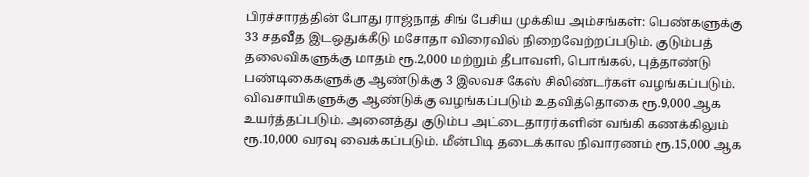பிரச்சாரத்தின் போது ராஜ்நாத் சிங் பேசிய முக்கிய அம்சங்கள்: பெண்களுக்கு 33 சதவீத இடஒதுக்கீடு மசோதா விரைவில் நிறைவேற்றப்படும். குடும்பத் தலைவிகளுக்கு மாதம் ரூ.2,000 மற்றும் தீபாவளி, பொங்கல், புத்தாண்டு பண்டிகைகளுக்கு ஆண்டுக்கு 3 இலவச கேஸ் சிலிண்டர்கள் வழங்கப்படும்.
விவசாயிகளுக்கு ஆண்டுக்கு வழங்கப்படும் உதவித்தொகை ரூ.9,000 ஆக உயர்த்தப்படும். அனைத்து குடும்ப அட்டைதாரர்களின் வங்கி கணக்கிலும் ரூ.10,000 வரவு வைக்கப்படும். மீன்பிடி தடைக்கால நிவாரணம் ரூ.15,000 ஆக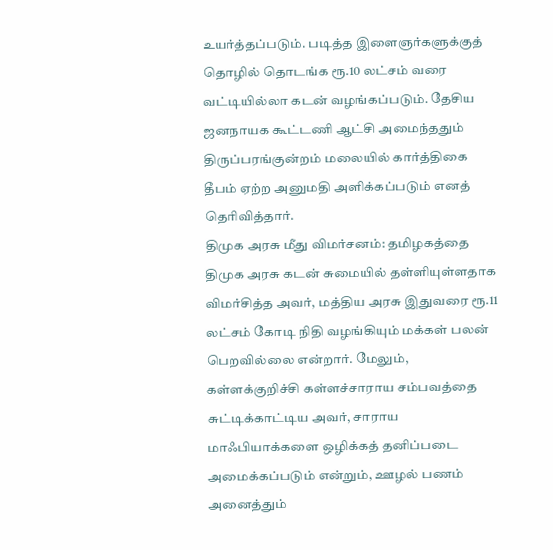உயர்த்தப்படும். படித்த இளைஞர்களுக்குத் தொழில் தொடங்க ரூ.10 லட்சம் வரை வட்டியில்லா கடன் வழங்கப்படும். தேசிய ஜனநாயக கூட்டணி ஆட்சி அமைந்ததும் திருப்பரங்குன்றம் மலையில் கார்த்திகை தீபம் ஏற்ற அனுமதி அளிக்கப்படும் எனத் தெரிவித்தார்.
திமுக அரசு மீது விமர்சனம்: தமிழகத்தை திமுக அரசு கடன் சுமையில் தள்ளியுள்ளதாக விமர்சித்த அவர், மத்திய அரசு இதுவரை ரூ.11 லட்சம் கோடி நிதி வழங்கியும் மக்கள் பலன் பெறவில்லை என்றார். மேலும், கள்ளக்குறிச்சி கள்ளச்சாராய சம்பவத்தை சுட்டிக்காட்டிய அவர், சாராய மாஃபியாக்களை ஒழிக்கத் தனிப்படை அமைக்கப்படும் என்றும், ஊழல் பணம் அனைத்தும்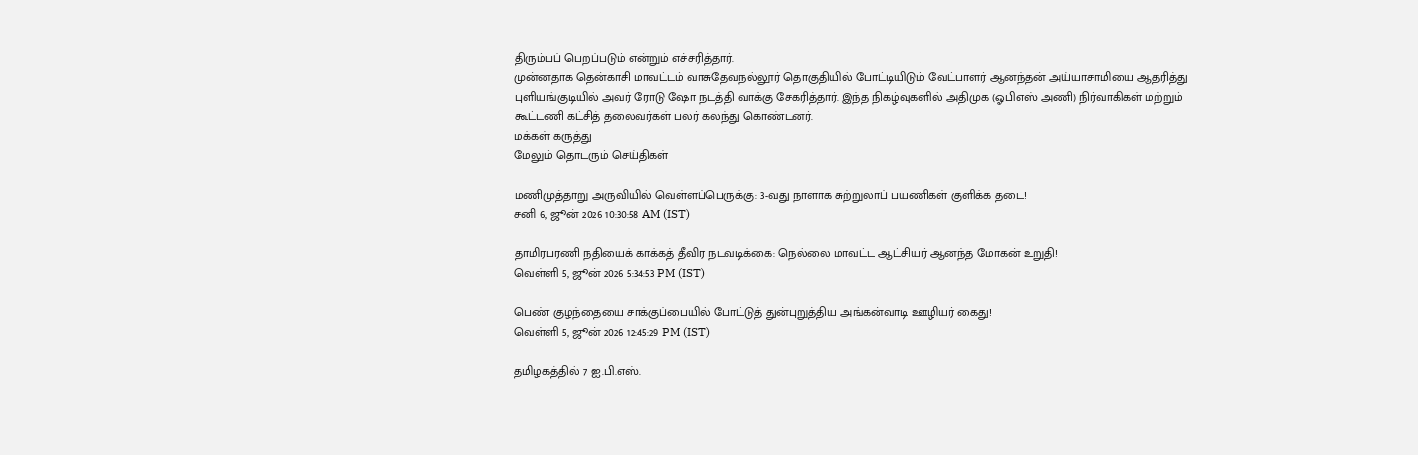திரும்பப் பெறப்படும் என்றும் எச்சரித்தார்.
முன்னதாக தென்காசி மாவட்டம் வாசுதேவநல்லூர் தொகுதியில் போட்டியிடும் வேட்பாளர் ஆனந்தன் அய்யாசாமியை ஆதரித்து புளியங்குடியில் அவர் ரோடு ஷோ நடத்தி வாக்கு சேகரித்தார். இந்த நிகழ்வுகளில் அதிமுக (ஓபிஎஸ் அணி) நிர்வாகிகள் மற்றும் கூட்டணி கட்சித் தலைவர்கள் பலர் கலந்து கொண்டனர்.
மக்கள் கருத்து
மேலும் தொடரும் செய்திகள்

மணிமுத்தாறு அருவியில் வெள்ளப்பெருக்கு: 3-வது நாளாக சுற்றுலாப் பயணிகள் குளிக்க தடை!
சனி 6, ஜூன் 2026 10:30:58 AM (IST)

தாமிரபரணி நதியைக் காக்கத் தீவிர நடவடிக்கை: நெல்லை மாவட்ட ஆட்சியர் ஆனந்த மோகன் உறுதி!
வெள்ளி 5, ஜூன் 2026 5:34:53 PM (IST)

பெண் குழந்தையை சாக்குப்பையில் போட்டுத் துன்புறுத்திய அங்கன்வாடி ஊழியர் கைது!
வெள்ளி 5, ஜூன் 2026 12:45:29 PM (IST)

தமிழகத்தில் 7 ஐ.பி.எஸ்.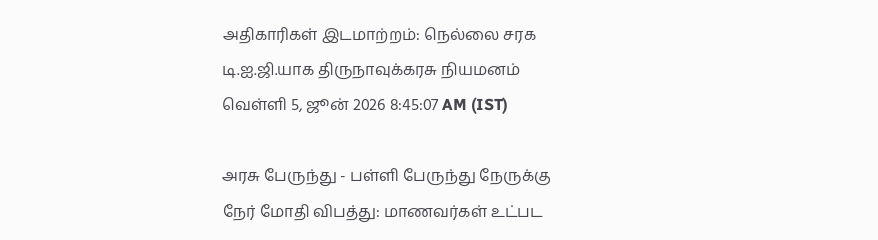அதிகாரிகள் இடமாற்றம்: நெல்லை சரக டி.ஐ.ஜி.யாக திருநாவுக்கரசு நியமனம்
வெள்ளி 5, ஜூன் 2026 8:45:07 AM (IST)

அரசு பேருந்து - பள்ளி பேருந்து நேருக்கு நேர் மோதி விபத்து: மாணவர்கள் உட்பட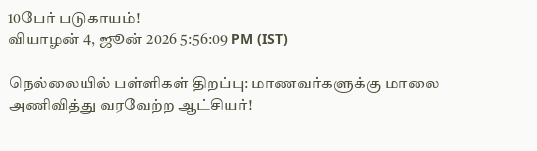10பேர் படுகாயம்!
வியாழன் 4, ஜூன் 2026 5:56:09 PM (IST)

நெல்லையில் பள்ளிகள் திறப்பு: மாணவர்களுக்கு மாலை அணிவித்து வரவேற்ற ஆட்சியர்!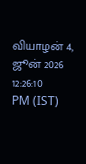வியாழன் 4, ஜூன் 2026 12:26:10 PM (IST)